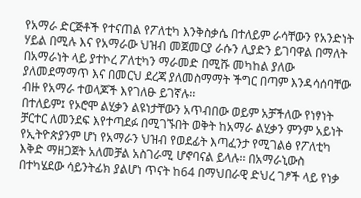የአማራ ድርጅቶች የተናጠል የፖለቲካ እንቅስቃሴ በተለይም ራሳቸውን የአንድነት ሃይል በሚሉ እና የአማራው ህዝብ መጀመርያ ራሱን ሊያድን ይገባዋል በማለት በአማራነት ላይ ያተኮረ ፖለቲካን ማራመድ በሚሹ መካከል ያለው ያለመደማማጥ እና በመርህ ደረጃ ያለመስማማት ችግር በጣም እንዳሳሰባቸው ብዙ የአማራ ተወላጆች እየገለፁ ይገኛሉ፡፡
በተለይም፤ የኦሮሞ ልሂቃን ልዩነታቸውን አጥብበው ወይም አቻችለው የነፃነት ቻርተር ለመንደፍ እየተጣደፉ በሚገኙበት ወቅት ከአማራ ልሂቃን ምንም አይነት የኢትዮጵያንም ሆነ የአማራን ህዝብ የወደፊት እጣፈንታ የሚገልፅ የፖለቲካ እቅድ ማዘጋጀት አለመቻል አስገራሚ ሆኖባናል ይላሉ፡፡ በአማራኒውስ በተካሄደው ሳይንትፊክ ያልሆነ ጥናት ከ64 በማህበራዊ ድህረ ገፆች ላይ የነቃ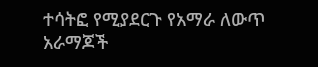ተሳትፎ የሚያደርጉ የአማራ ለውጥ አራማጆች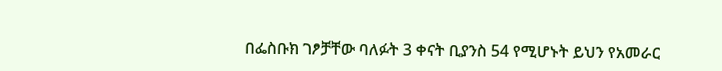በፌስቡክ ገፆቻቸው ባለፉት 3 ቀናት ቢያንስ 54 የሚሆኑት ይህን የአመራር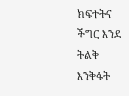ክፍተትና ችግር እንደ ትልቅ እንቅፋት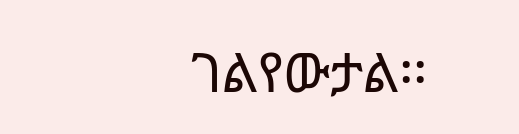ገልየውታል፡፡